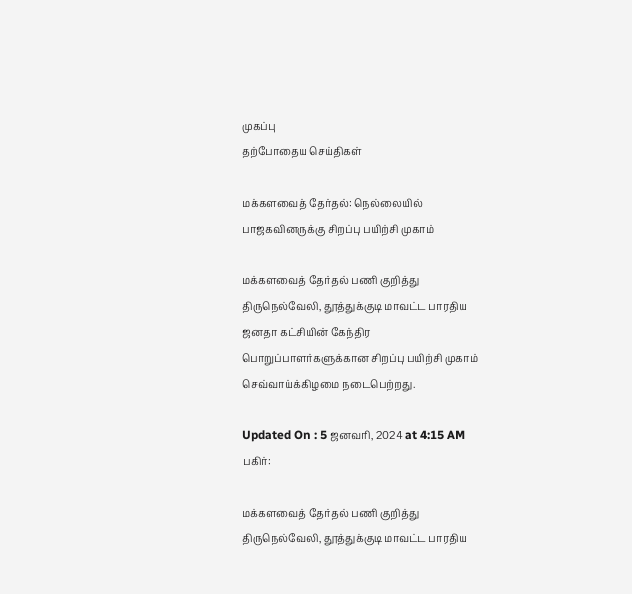முகப்பு
தற்போதைய செய்திகள்

மக்களவைத் தேர்தல்: நெல்லையில் பாஜகவினருக்கு சிறப்பு பயிற்சி முகாம்

மக்களவைத் தேர்தல் பணி குறித்து திருநெல்வேலி, தூத்துக்குடி மாவட்ட பாரதிய ஜனதா கட்சியின் கேந்திர பொறுப்பாளர்களுக்கான சிறப்பு பயிற்சி முகாம் செவ்வாய்க்கிழமை நடைபெற்றது.

Updated On : 5 ஜனவரி, 2024 at 4:15 AM
பகிர்:

மக்களவைத் தேர்தல் பணி குறித்து திருநெல்வேலி, தூத்துக்குடி மாவட்ட பாரதிய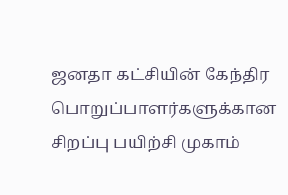ஜனதா கட்சியின் கேந்திர பொறுப்பாளர்களுக்கான சிறப்பு பயிற்சி முகாம்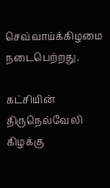செவ்வாய்க்கிழமை நடைபெற்றது.

கட்சியின் திருநெல்வேலி கிழக்கு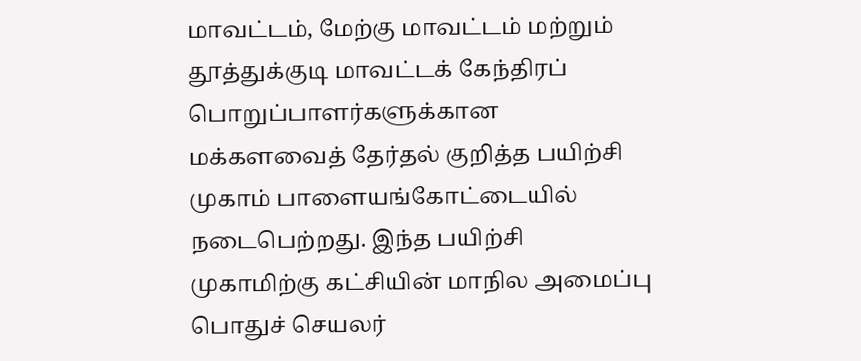மாவட்டம், மேற்கு மாவட்டம் மற்றும் தூத்துக்குடி மாவட்டக் கேந்திரப் பொறுப்பாளர்களுக்கான மக்களவைத் தேர்தல் குறித்த பயிற்சி முகாம் பாளையங்கோட்டையில் நடைபெற்றது. இந்த பயிற்சி முகாமிற்கு கட்சியின் மாநில அமைப்பு பொதுச் செயலர்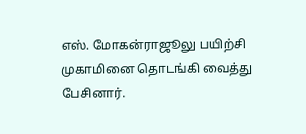எஸ். மோகன்ராஜூலு பயிற்சி முகாமினை தொடங்கி வைத்து பேசினார்.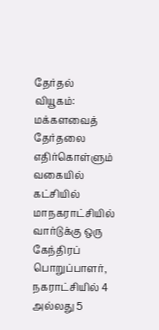தேர்தல் வியூகம்: மக்களவைத் தேர்தலை எதிர்கொள்ளும் வகையில் கட்சியில் மாநகராட்சியில் வார்டுக்கு ஒரு கேந்திரப் பொறுப்பாளர், நகராட்சியில் 4 அல்லது 5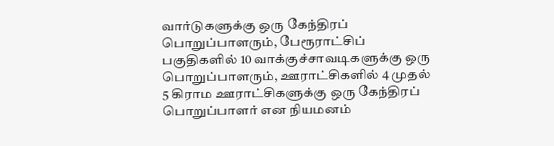வார்டுகளுக்கு ஒரு கேந்திரப் பொறுப்பாளரும், பேரூராட்சிப் பகுதிகளில் 10 வாக்குச்சாவடிகளுக்கு ஒரு பொறுப்பாளரும், ஊராட்சிகளில் 4 முதல் 5 கிராம ஊராட்சிகளுக்கு ஒரு கேந்திரப் பொறுப்பாளர் என நியமனம்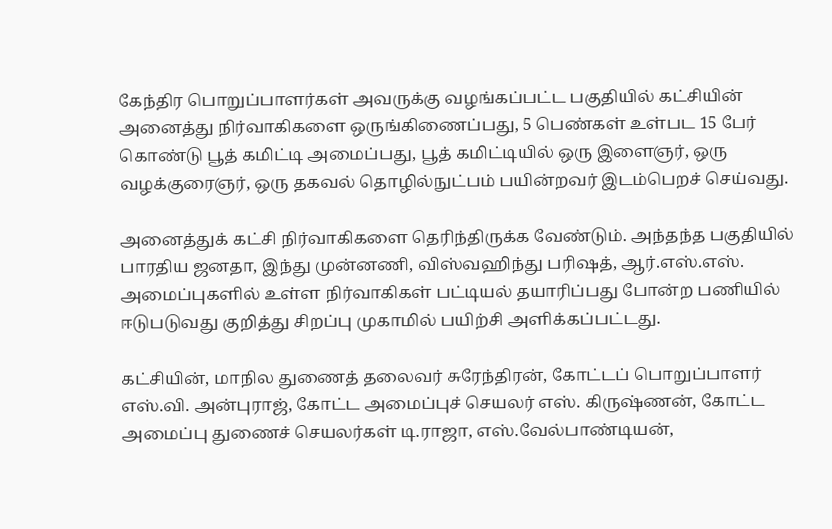கேந்திர பொறுப்பாளர்கள் அவருக்கு வழங்கப்பட்ட பகுதியில் கட்சியின் அனைத்து நிர்வாகிகளை ஒருங்கிணைப்பது, 5 பெண்கள் உள்பட 15 பேர் கொண்டு பூத் கமிட்டி அமைப்பது, பூத் கமிட்டியில் ஒரு இளைஞர், ஒரு வழக்குரைஞர், ஒரு தகவல் தொழில்நுட்பம் பயின்றவர் இடம்பெறச் செய்வது.

அனைத்துக் கட்சி நிர்வாகிகளை தெரிந்திருக்க வேண்டும். அந்தந்த பகுதியில் பாரதிய ஜனதா, இந்து முன்னணி, விஸ்வஹிந்து பரிஷத், ஆர்.எஸ்.எஸ். அமைப்புகளில் உள்ள நிர்வாகிகள் பட்டியல் தயாரிப்பது போன்ற பணியில் ஈடுபடுவது குறித்து சிறப்பு முகாமில் பயிற்சி அளிக்கப்பட்டது.

கட்சியின், மாநில துணைத் தலைவர் சுரேந்திரன், கோட்டப் பொறுப்பாளர் எஸ்.வி. அன்புராஜ், கோட்ட அமைப்புச் செயலர் எஸ். கிருஷ்ணன், கோட்ட அமைப்பு துணைச் செயலர்கள் டி.ராஜா, எஸ்.வேல்பாண்டியன்,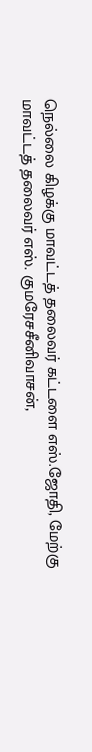நெல்லை கிழக்கு மாவட்டத் தலைவர் கட்டளை எஸ்.ஜோதி, மேற்கு மாவட்டத் தலைவர் எஸ். குமரேசசீனிவாசன்,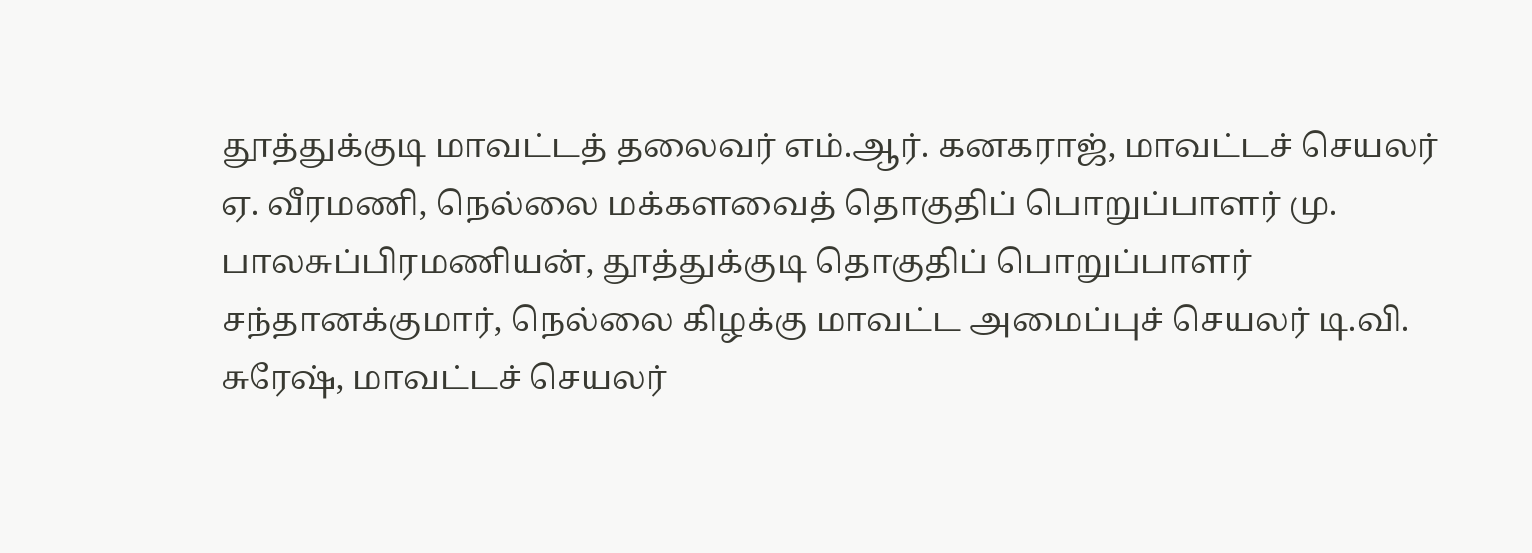தூத்துக்குடி மாவட்டத் தலைவர் எம்.ஆர். கனகராஜ், மாவட்டச் செயலர் ஏ. வீரமணி, நெல்லை மக்களவைத் தொகுதிப் பொறுப்பாளர் மு. பாலசுப்பிரமணியன், தூத்துக்குடி தொகுதிப் பொறுப்பாளர் சந்தானக்குமார், நெல்லை கிழக்கு மாவட்ட அமைப்புச் செயலர் டி.வி. சுரேஷ், மாவட்டச் செயலர்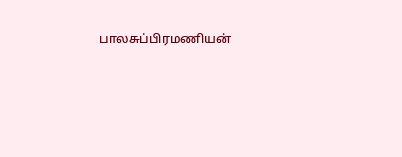பாலசுப்பிரமணியன்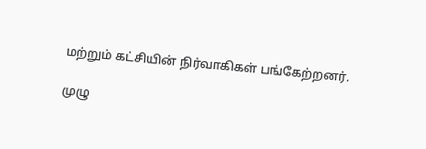மற்றும் கட்சியின் நிர்வாகிகள் பங்கேற்றனர்.

முழு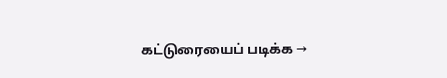கட்டுரையைப் படிக்க →